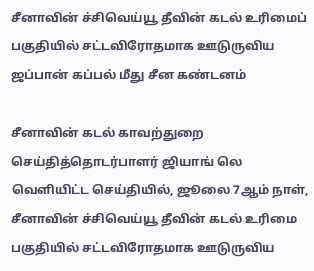சீனாவின் ச்சிவெய்யூ தீவின் கடல் உரிமைப் பகுதியில் சட்டவிரோதமாக ஊடுருவிய ஜப்பான் கப்பல் மீது சீன கண்டனம்

சீனாவின் கடல் காவற்துறை செய்தித்தொடர்பாளர் ஜியாங் லெ வெளியிட்ட செய்தியில், ஜூலை 7ஆம் நாள், சீனாவின் ச்சிவெய்யூ தீவின் கடல் உரிமை பகுதியில் சட்டவிரோதமாக ஊடுருவிய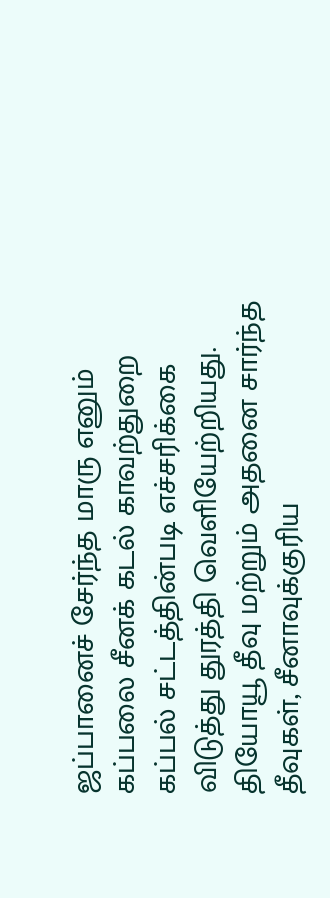ஜப்பானைச் சேர்ந்த மாரு எனும் கப்பலை சீனக் கடல் காவற்துறை கப்பல் சட்டத்தின்படி எச்சரிக்கை விடுத்து துரத்தி வெளியேற்றியது. தியோயூ தீவு மற்றும் அதனை சார்ந்த தீவுகள், சீனாவுக்குரிய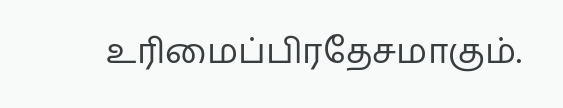உரிமைப்பிரதேசமாகும்.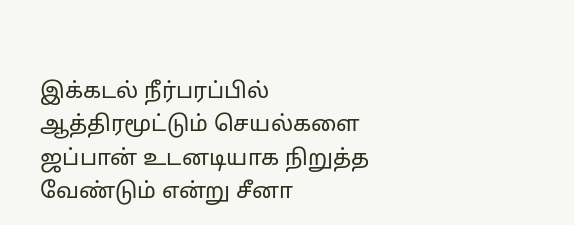இக்கடல் நீர்பரப்பில் ஆத்திரமூட்டும் செயல்களை ஜப்பான் உடனடியாக நிறுத்த வேண்டும் என்று சீனா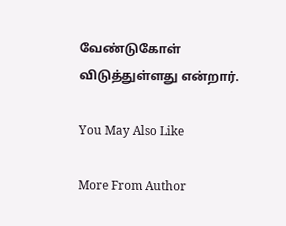வேண்டுகோள் விடுத்துள்ளது என்றார்.

You May Also Like

More From Author